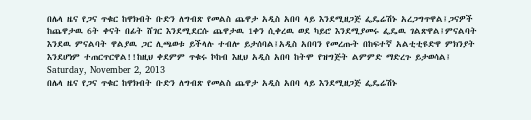በሌላ ዜና የጋና ጥቁር ከዋክብት ቡድን ለግብጽ የመልስ ጨዋታ አዲስ አበባ ላይ እንደሚዘጋጅ ፌዴሬሽኑ አረጋግጥዋል፤ጋናዎች ከጨዋታዉ 6ት ቀናት በፊት ሸገር እንደሚደርሱ ጨዋታዉ 1ቀን ሲቀረዉ ወደ ካይሮ እንደሚያመሩ ፌዴዉ ገልጽዋል፤ምናልባት እንደዉ ምናልባት ዋልያዉ ጋር ሊጫወቱ ይችላሉ ተብሎ ይታሰባል፤አዲስ አበባን የመረጡት በከፍተኛ አልቲቲዩድዋ ምክንያት እንደሆነም ተጠርጥርዋል!!ከዚህ ቀደምም ጥቁሩ ኮከብ እዚህ አዲስ አበባ ከትሞ የዝግጅት ልምምድ ማድረጉ ይታወሳል፤
Saturday, November 2, 2013
በሌላ ዜና የጋና ጥቁር ከዋክብት ቡድን ለግብጽ የመልስ ጨዋታ አዲስ አበባ ላይ እንደሚዘጋጅ ፌዴሬሽኑ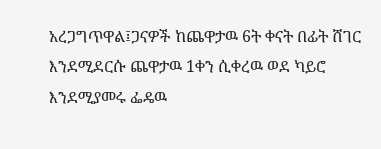አረጋግጥዋል፤ጋናዎች ከጨዋታዉ 6ት ቀናት በፊት ሸገር እንደሚደርሱ ጨዋታዉ 1ቀን ሲቀረዉ ወደ ካይሮ እንደሚያመሩ ፌዴዉ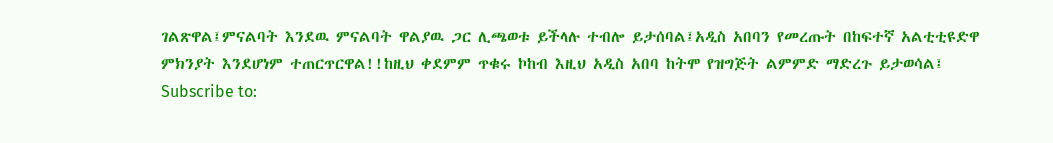ገልጽዋል፤ምናልባት እንደዉ ምናልባት ዋልያዉ ጋር ሊጫወቱ ይችላሉ ተብሎ ይታሰባል፤አዲስ አበባን የመረጡት በከፍተኛ አልቲቲዩድዋ ምክንያት እንደሆነም ተጠርጥርዋል!!ከዚህ ቀደምም ጥቁሩ ኮከብ እዚህ አዲስ አበባ ከትሞ የዝግጅት ልምምድ ማድረጉ ይታወሳል፤
Subscribe to: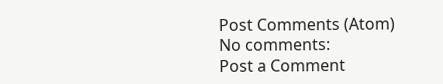Post Comments (Atom)
No comments:
Post a Comment